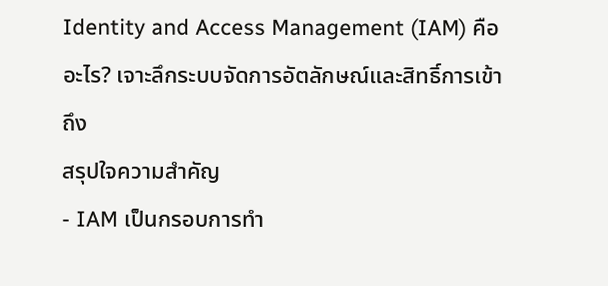Identity and Access Management (IAM) คืออะไร? เจาะลึกระบบจัดการอัตลักษณ์และสิทธิ์การเข้าถึง
สรุปใจความสำคัญ
- IAM เป็นกรอบการทำ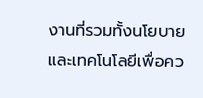งานที่รวมทั้งนโยบายและเทคโนโลยีเพื่อคว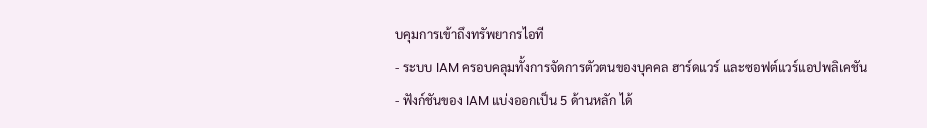บคุมการเข้าถึงทรัพยากรไอที
- ระบบ IAM ครอบคลุมทั้งการจัดการตัวตนของบุคคล ฮาร์ดแวร์ และซอฟต์แวร์แอปพลิเคชัน
- ฟังก์ชันของ IAM แบ่งออกเป็น 5 ด้านหลัก ได้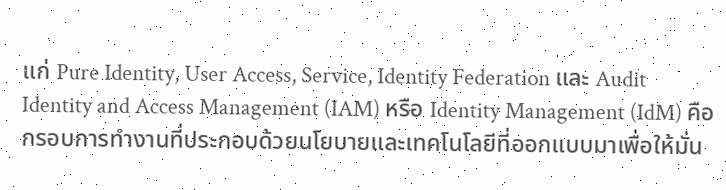แก่ Pure Identity, User Access, Service, Identity Federation และ Audit
Identity and Access Management (IAM) หรือ Identity Management (IdM) คือกรอบการทำงานที่ประกอบด้วยนโยบายและเทคโนโลยีที่ออกแบบมาเพื่อให้มั่น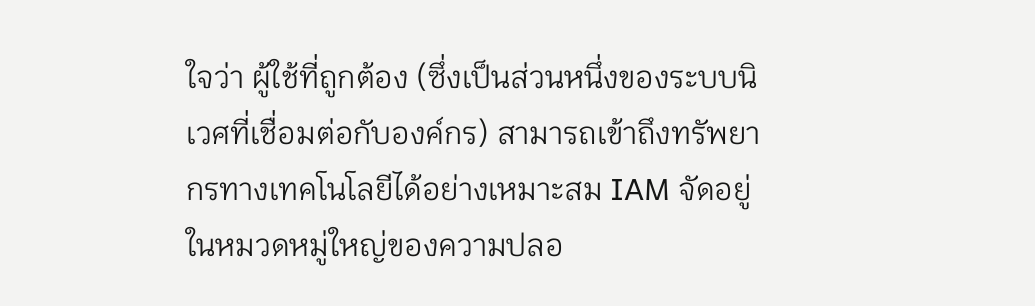ใจว่า ผู้ใช้ที่ถูกต้อง (ซึ่งเป็นส่วนหนึ่งของระบบนิเวศที่เชื่อมต่อกับองค์กร) สามารถเข้าถึงทรัพยากรทางเทคโนโลยีได้อย่างเหมาะสม IAM จัดอยู่ในหมวดหมู่ใหญ่ของความปลอ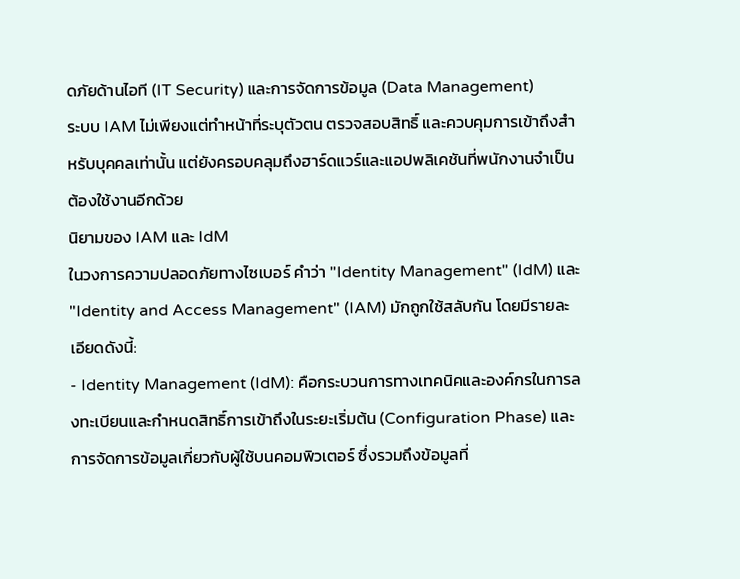ดภัยด้านไอที (IT Security) และการจัดการข้อมูล (Data Management)
ระบบ IAM ไม่เพียงแต่ทำหน้าที่ระบุตัวตน ตรวจสอบสิทธิ์ และควบคุมการเข้าถึงสำหรับบุคคลเท่านั้น แต่ยังครอบคลุมถึงฮาร์ดแวร์และแอปพลิเคชันที่พนักงานจำเป็นต้องใช้งานอีกด้วย
นิยามของ IAM และ IdM
ในวงการความปลอดภัยทางไซเบอร์ คำว่า "Identity Management" (IdM) และ "Identity and Access Management" (IAM) มักถูกใช้สลับกัน โดยมีรายละเอียดดังนี้:
- Identity Management (IdM): คือกระบวนการทางเทคนิคและองค์กรในการลงทะเบียนและกำหนดสิทธิ์การเข้าถึงในระยะเริ่มต้น (Configuration Phase) และการจัดการข้อมูลเกี่ยวกับผู้ใช้บนคอมพิวเตอร์ ซึ่งรวมถึงข้อมูลที่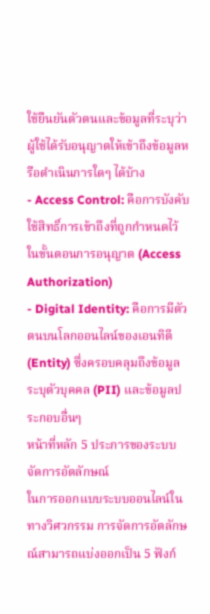ใช้ยืนยันตัวตนและข้อมูลที่ระบุว่าผู้ใช้ได้รับอนุญาตให้เข้าถึงข้อมูลหรือดำเนินการใดๆ ได้บ้าง
- Access Control: คือการบังคับใช้สิทธิ์การเข้าถึงที่ถูกกำหนดไว้ในขั้นตอนการอนุญาต (Access Authorization)
- Digital Identity: คือการมีตัวตนบนโลกออนไลน์ของเอนทิตี (Entity) ซึ่งครอบคลุมถึงข้อมูลระบุตัวบุคคล (PII) และข้อมูลประกอบอื่นๆ
หน้าที่หลัก 5 ประการของระบบจัดการอัตลักษณ์
ในการออกแบบระบบออนไลน์ในทางวิศวกรรม การจัดการอัตลักษณ์สามารถแบ่งออกเป็น 5 ฟังก์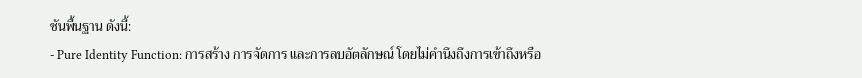ชันพื้นฐาน ดังนี้:
- Pure Identity Function: การสร้าง การจัดการ และการลบอัตลักษณ์ โดยไม่คำนึงถึงการเข้าถึงหรือ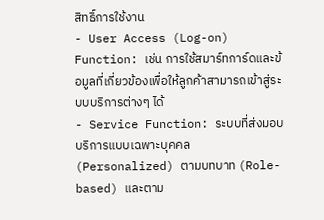สิทธิ์การใช้งาน
- User Access (Log-on) Function: เช่น การใช้สมาร์ทการ์ดและข้อมูลที่เกี่ยวข้องเพื่อให้ลูกค้าสามารถเข้าสู่ระบบบริการต่างๆ ได้
- Service Function: ระบบที่ส่งมอบบริการแบบเฉพาะบุคคล (Personalized) ตามบทบาท (Role-based) และตาม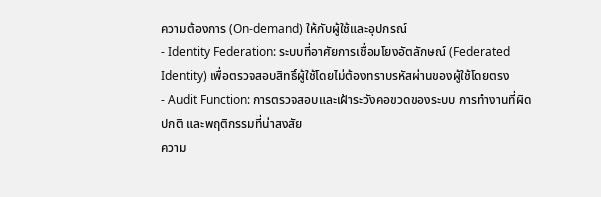ความต้องการ (On-demand) ให้กับผู้ใช้และอุปกรณ์
- Identity Federation: ระบบที่อาศัยการเชื่อมโยงอัตลักษณ์ (Federated Identity) เพื่อตรวจสอบสิทธิ์ผู้ใช้โดยไม่ต้องทราบรหัสผ่านของผู้ใช้โดยตรง
- Audit Function: การตรวจสอบและเฝ้าระวังคอขวดของระบบ การทำงานที่ผิดปกติ และพฤติกรรมที่น่าสงสัย
ความ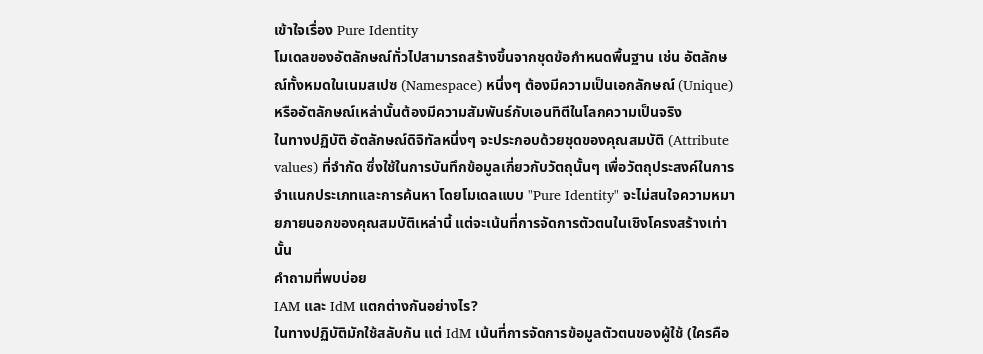เข้าใจเรื่อง Pure Identity
โมเดลของอัตลักษณ์ทั่วไปสามารถสร้างขึ้นจากชุดข้อกำหนดพื้นฐาน เช่น อัตลักษณ์ทั้งหมดในเนมสเปซ (Namespace) หนึ่งๆ ต้องมีความเป็นเอกลักษณ์ (Unique) หรืออัตลักษณ์เหล่านั้นต้องมีความสัมพันธ์กับเอนทิตีในโลกความเป็นจริง
ในทางปฏิบัติ อัตลักษณ์ดิจิทัลหนึ่งๆ จะประกอบด้วยชุดของคุณสมบัติ (Attribute values) ที่จำกัด ซึ่งใช้ในการบันทึกข้อมูลเกี่ยวกับวัตถุนั้นๆ เพื่อวัตถุประสงค์ในการจำแนกประเภทและการค้นหา โดยโมเดลแบบ "Pure Identity" จะไม่สนใจความหมายภายนอกของคุณสมบัติเหล่านี้ แต่จะเน้นที่การจัดการตัวตนในเชิงโครงสร้างเท่านั้น
คำถามที่พบบ่อย
IAM และ IdM แตกต่างกันอย่างไร?
ในทางปฏิบัติมักใช้สลับกัน แต่ IdM เน้นที่การจัดการข้อมูลตัวตนของผู้ใช้ (ใครคือ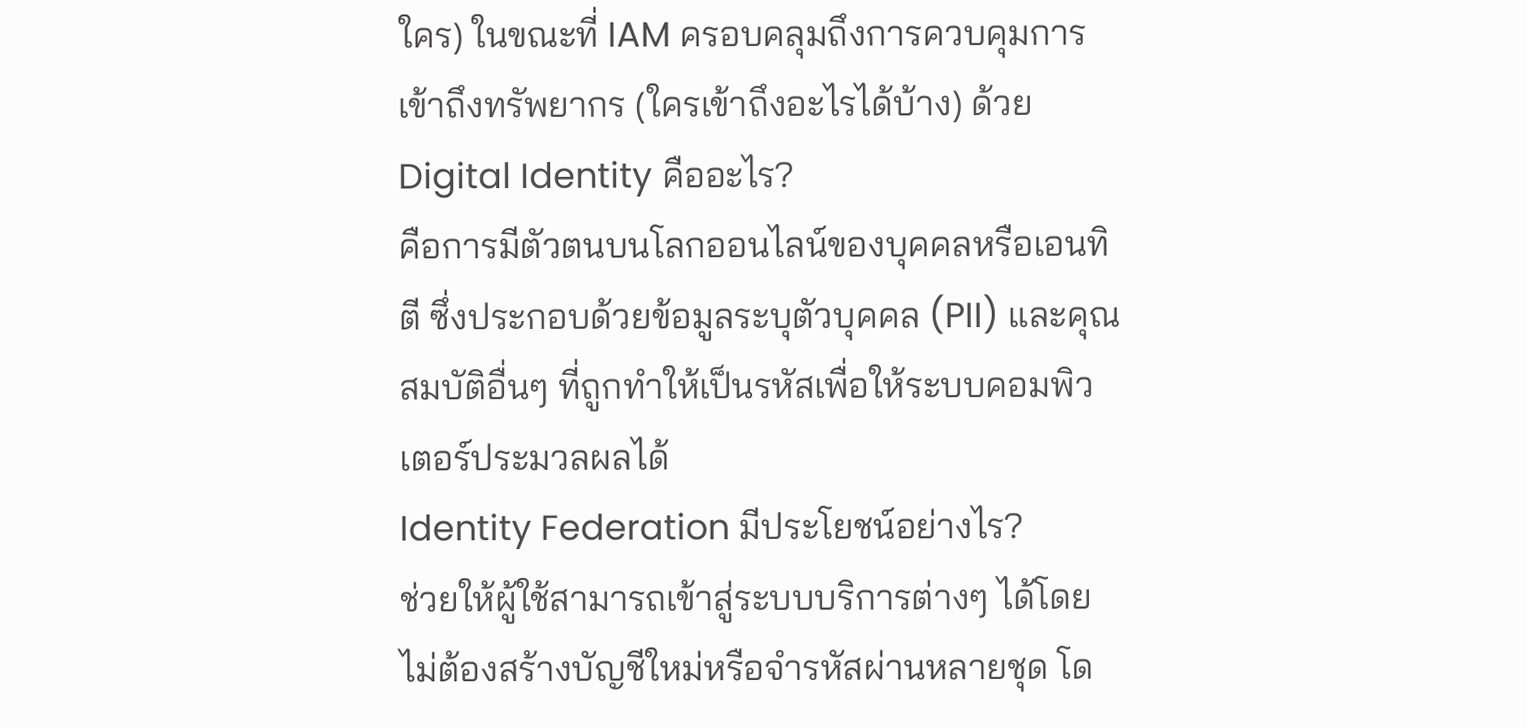ใคร) ในขณะที่ IAM ครอบคลุมถึงการควบคุมการเข้าถึงทรัพยากร (ใครเข้าถึงอะไรได้บ้าง) ด้วย
Digital Identity คืออะไร?
คือการมีตัวตนบนโลกออนไลน์ของบุคคลหรือเอนทิตี ซึ่งประกอบด้วยข้อมูลระบุตัวบุคคล (PII) และคุณสมบัติอื่นๆ ที่ถูกทำให้เป็นรหัสเพื่อให้ระบบคอมพิวเตอร์ประมวลผลได้
Identity Federation มีประโยชน์อย่างไร?
ช่วยให้ผู้ใช้สามารถเข้าสู่ระบบบริการต่างๆ ได้โดยไม่ต้องสร้างบัญชีใหม่หรือจำรหัสผ่านหลายชุด โด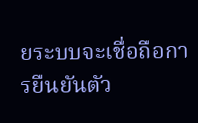ยระบบจะเชื่อถือการยืนยันตัว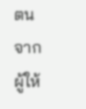ตนจากผู้ให้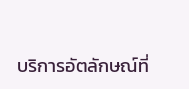บริการอัตลักษณ์ที่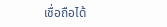เชื่อถือได้